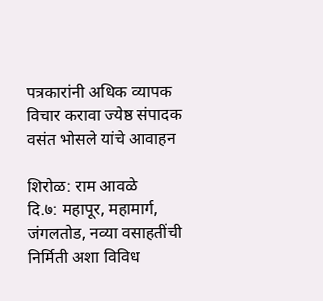पत्रकारांनी अधिक व्यापक विचार करावा ज्येष्ठ संपादक वसंत भोसले यांचे आवाहन

शिरोळ: राम आवळे
दि.७: महापूर, महामार्ग, जंगलतोड, नव्या वसाहतींची निर्मिती अशा विविध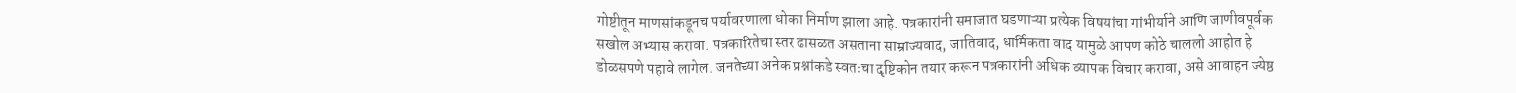गोष्टीतून माणसांकडूनच पर्यावरणाला धोका निर्माण झाला आहे. पत्रकारांनी समाजात घडणाऱ्या प्रत्येक विषयांचा गांभीर्याने आणि जाणीवपूर्वक सखोल अभ्यास करावा. पत्रकारितेचा स्तर ढासळत असताना साम्राज्यवाद, जातिवाद, धार्मिकता वाद यामुळे आपण कोठे चाललो आहोत हे डोळसपणे पहावे लागेल. जनतेच्या अनेक प्रश्नांकडे स्वतःचा दृष्टिकोन तयार करून पत्रकारांनी अधिक व्यापक विचार करावा, असे आवाहन ज्येष्ठ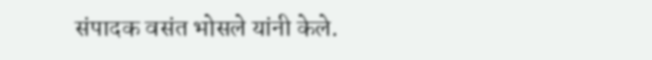संपादक वसंत भोसले यांनी केले.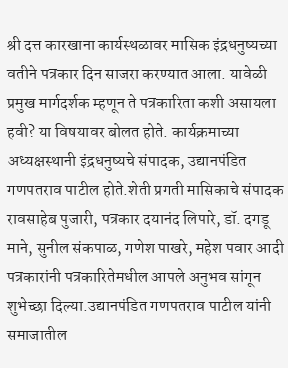श्री दत्त कारखाना कार्यस्थळावर मासिक इंद्रधनुष्यच्या वतीने पत्रकार दिन साजरा करण्यात आला. यावेळी प्रमुख मार्गदर्शक म्हणून ते पत्रकारिता कशी असायला हवी? या विषयावर बोलत होते. कार्यक्रमाच्या अध्यक्षस्थानी इंद्रधनुष्यचे संपादक, उद्यानपंडित गणपतराव पाटील होते.शेती प्रगती मासिकाचे संपादक रावसाहेब पुजारी, पत्रकार दयानंद लिपारे, डॉ. दगडू माने, सुनील संकपाळ, गणेश पाखरे, महेश पवार आदी पत्रकारांनी पत्रकारितेमधील आपले अनुभव सांगून शुभेच्छा दिल्या.उद्यानपंडित गणपतराव पाटील यांनी समाजातील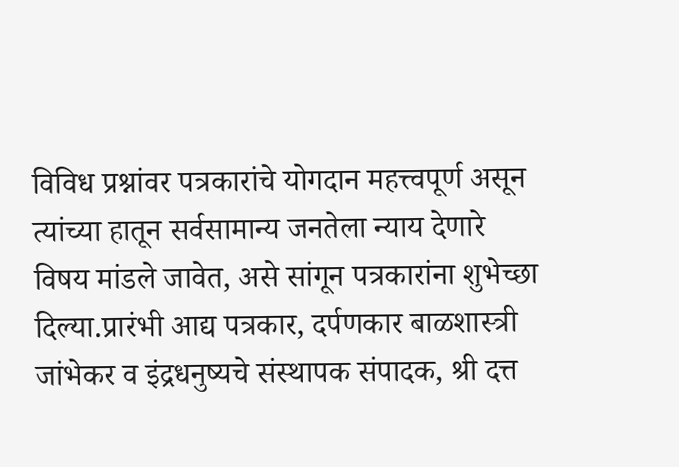विविध प्रश्नांवर पत्रकारांचे योगदान महत्त्वपूर्ण असून त्यांच्या हातून सर्वसामान्य जनतेला न्याय देणारे विषय मांडले जावेत, असे सांगून पत्रकारांना शुभेच्छा दिल्या.प्रारंभी आद्य पत्रकार, दर्पणकार बाळशास्त्री जांभेकर व इंद्रधनुष्यचे संस्थापक संपादक, श्री दत्त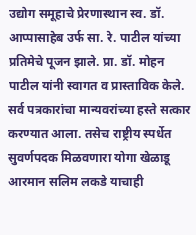उद्योग समूहाचे प्रेरणास्थान स्व. डॉ. आप्पासाहेब उर्फ सा. रे. पाटील यांच्या प्रतिमेचे पूजन झाले. प्रा. डॉ. मोहन पाटील यांनी स्वागत व प्रास्ताविक केले. सर्व पत्रकारांचा मान्यवरांच्या हस्ते सत्कार करण्यात आला. तसेच राष्ट्रीय स्पर्धेत सुवर्णपदक मिळवणारा योगा खेळाडू आरमान सलिम लकडे याचाही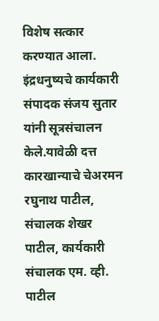विशेष सत्कार करण्यात आला. इंद्रधनुष्यचे कार्यकारी संपादक संजय सुतार यांनी सूत्रसंचालन केले.यावेळी दत्त कारखान्याचे चेअरमन रघुनाथ पाटील, संचालक शेखर पाटील, कार्यकारी संचालक एम. व्ही. पाटील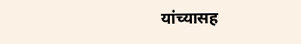यांच्यासह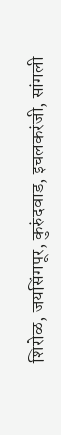शिरोळ, जयसिंगपूर, कुरुंदवाड, इचलकरंजी, सांगली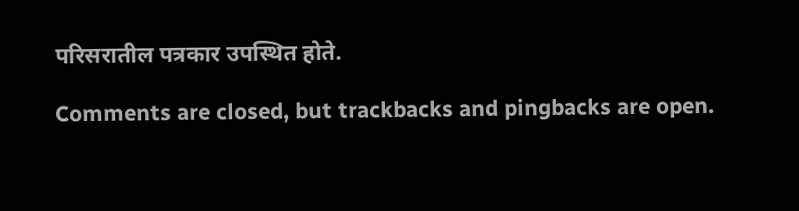परिसरातील पत्रकार उपस्थित होते.

Comments are closed, but trackbacks and pingbacks are open.